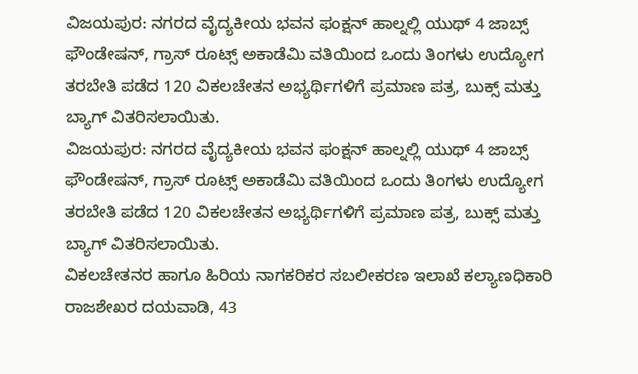ವಿಜಯಪುರ: ನಗರದ ವೈದ್ಯಕೀಯ ಭವನ ಫಂಕ್ಷನ್ ಹಾಲ್ನಲ್ಲಿ ಯುಥ್ 4 ಜಾಬ್ಸ್ ಫೌಂಡೇಷನ್, ಗ್ರಾಸ್ ರೂಟ್ಸ್ ಅಕಾಡೆಮಿ ವತಿಯಿಂದ ಒಂದು ತಿಂಗಳು ಉದ್ಯೋಗ ತರಬೇತಿ ಪಡೆದ 120 ವಿಕಲಚೇತನ ಅಭ್ಯರ್ಥಿಗಳಿಗೆ ಪ್ರಮಾಣ ಪತ್ರ, ಬುಕ್ಸ್ ಮತ್ತು ಬ್ಯಾಗ್ ವಿತರಿಸಲಾಯಿತು.
ವಿಜಯಪುರ: ನಗರದ ವೈದ್ಯಕೀಯ ಭವನ ಫಂಕ್ಷನ್ ಹಾಲ್ನಲ್ಲಿ ಯುಥ್ 4 ಜಾಬ್ಸ್ ಫೌಂಡೇಷನ್, ಗ್ರಾಸ್ ರೂಟ್ಸ್ ಅಕಾಡೆಮಿ ವತಿಯಿಂದ ಒಂದು ತಿಂಗಳು ಉದ್ಯೋಗ ತರಬೇತಿ ಪಡೆದ 120 ವಿಕಲಚೇತನ ಅಭ್ಯರ್ಥಿಗಳಿಗೆ ಪ್ರಮಾಣ ಪತ್ರ, ಬುಕ್ಸ್ ಮತ್ತು ಬ್ಯಾಗ್ ವಿತರಿಸಲಾಯಿತು.
ವಿಕಲಚೇತನರ ಹಾಗೂ ಹಿರಿಯ ನಾಗಕರಿಕರ ಸಬಲೀಕರಣ ಇಲಾಖೆ ಕಲ್ಯಾಣಧಿಕಾರಿ ರಾಜಶೇಖರ ದಯವಾಡಿ, 43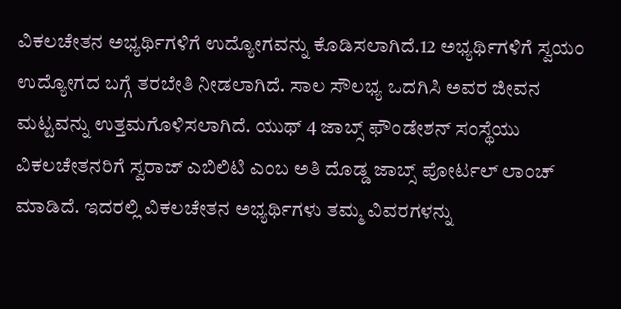ವಿಕಲಚೇತನ ಅಭ್ಯರ್ಥಿಗಳಿಗೆ ಉದ್ಯೋಗವನ್ನು ಕೊಡಿಸಲಾಗಿದೆ.12 ಅಭ್ಯರ್ಥಿಗಳಿಗೆ ಸ್ವಯಂ ಉದ್ಯೋಗದ ಬಗ್ಗೆ ತರಬೇತಿ ನೀಡಲಾಗಿದೆ. ಸಾಲ ಸೌಲಭ್ಯ ಒದಗಿಸಿ ಅವರ ಜೀವನ ಮಟ್ಟವನ್ನು ಉತ್ತಮಗೊಳಿಸಲಾಗಿದೆ. ಯುಥ್ 4 ಜಾಬ್ಸ್ ಫೌಂಡೇಶನ್ ಸಂಸ್ಥೆಯು ವಿಕಲಚೇತನರಿಗೆ ಸ್ವರಾಜ್ ಎಬಿಲಿಟಿ ಎಂಬ ಅತಿ ದೊಡ್ಡ ಜಾಬ್ಸ್ ಪೋರ್ಟಲ್ ಲಾಂಚ್ ಮಾಡಿದೆ. ಇದರಲ್ಲಿ ವಿಕಲಚೇತನ ಅಭ್ಯರ್ಥಿಗಳು ತಮ್ಮ ವಿವರಗಳನ್ನು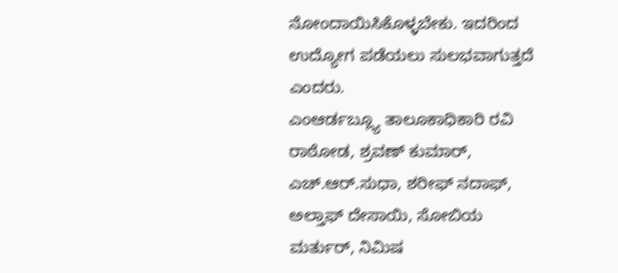ನೋಂದಾಯಿಸಿಕೊಳ್ಳಬೇಕು. ಇದರಿಂದ ಉದ್ಯೋಗ ಪಡೆಯಲು ಸುಲಭವಾಗುತ್ತದೆ ಎಂದರು.
ಎಂಆರ್ಡಬ್ಲ್ಯೂ ತಾಲೂಕಾಧಿಕಾರಿ ರವಿ ರಾಠೋಡ, ಶ್ರವಣ್ ಕುಮಾರ್, ಎಚ್.ಆರ್.ಸುಧಾ, ಶರೀಫ್ ನದಾಫ್, ಅಲ್ತಾಫ್ ದೇಸಾಯಿ, ಸೋಬಿಯ ಮರ್ತುರ್, ನಿಮಿಷ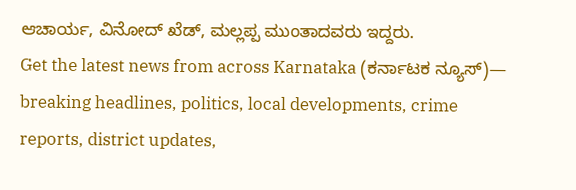ಆಚಾರ್ಯ, ವಿನೋದ್ ಖೆಡ್, ಮಲ್ಲಪ್ಪ ಮುಂತಾದವರು ಇದ್ದರು.
Get the latest news from across Karnataka (ಕರ್ನಾಟಕ ನ್ಯೂಸ್)— breaking headlines, politics, local developments, crime reports, district updates,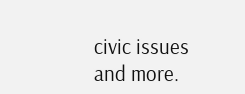civic issues and more.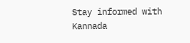Stay informed with Kannada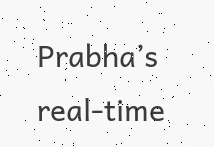Prabha’s real‑time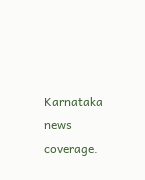Karnataka news coverage.